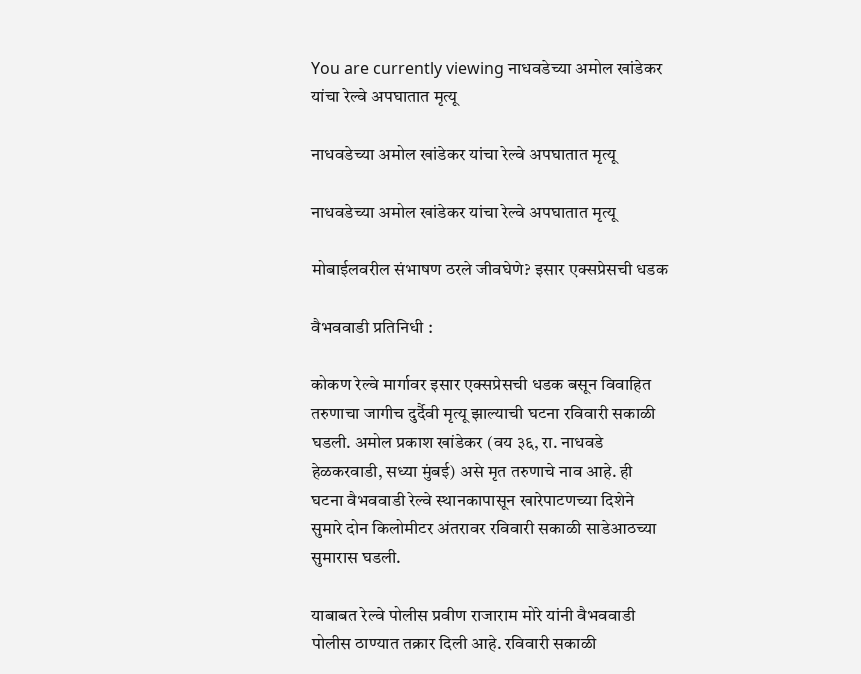You are currently viewing नाधवडेच्या अमोल खांडेकर यांचा रेल्वे अपघातात मृत्यू

नाधवडेच्या अमोल खांडेकर यांचा रेल्वे अपघातात मृत्यू

नाधवडेच्या अमोल खांडेकर यांचा रेल्वे अपघातात मृत्यू

मोबाईलवरील संभाषण ठरले जीवघेणे? इसार एक्सप्रेसची धडक

वैभववाडी प्रतिनिधी :

कोकण रेल्वे मार्गावर इसार एक्सप्रेसची धडक बसून विवाहित तरुणाचा जागीच दुर्दैवी मृत्यू झाल्याची घटना रविवारी सकाळी घडली. अमोल प्रकाश खांडेकर (वय ३६, रा. नाधवडे हेळकरवाडी, सध्या मुंबई) असे मृत तरुणाचे नाव आहे. ही घटना वैभववाडी रेल्वे स्थानकापासून खारेपाटणच्या दिशेने सुमारे दोन किलोमीटर अंतरावर रविवारी सकाळी साडेआठच्या सुमारास घडली.

याबाबत रेल्वे पोलीस प्रवीण राजाराम मोरे यांनी वैभववाडी पोलीस ठाण्यात तक्रार दिली आहे. रविवारी सकाळी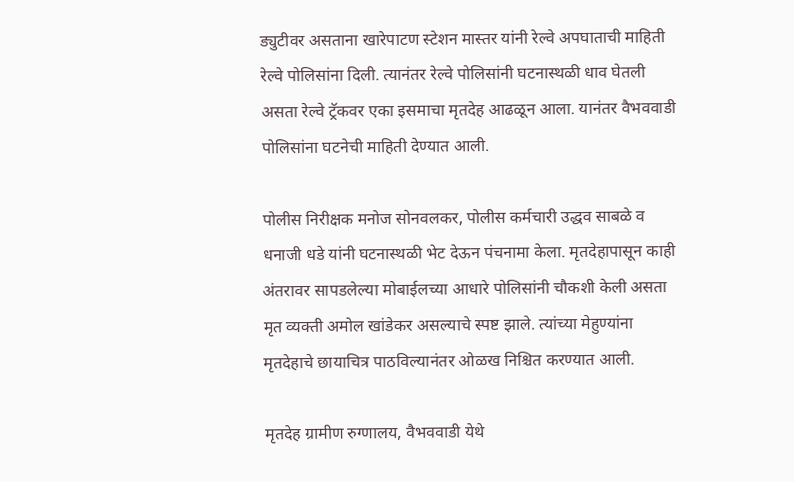ड्युटीवर असताना खारेपाटण स्टेशन मास्तर यांनी रेल्वे अपघाताची माहिती रेल्वे पोलिसांना दिली. त्यानंतर रेल्वे पोलिसांनी घटनास्थळी धाव घेतली असता रेल्वे ट्रॅकवर एका इसमाचा मृतदेह आढळून आला. यानंतर वैभववाडी पोलिसांना घटनेची माहिती देण्यात आली.

पोलीस निरीक्षक मनोज सोनवलकर, पोलीस कर्मचारी उद्धव साबळे व धनाजी धडे यांनी घटनास्थळी भेट देऊन पंचनामा केला. मृतदेहापासून काही अंतरावर सापडलेल्या मोबाईलच्या आधारे पोलिसांनी चौकशी केली असता मृत व्यक्ती अमोल खांडेकर असल्याचे स्पष्ट झाले. त्यांच्या मेहुण्यांना मृतदेहाचे छायाचित्र पाठविल्यानंतर ओळख निश्चित करण्यात आली.

मृतदेह ग्रामीण रुग्णालय, वैभववाडी येथे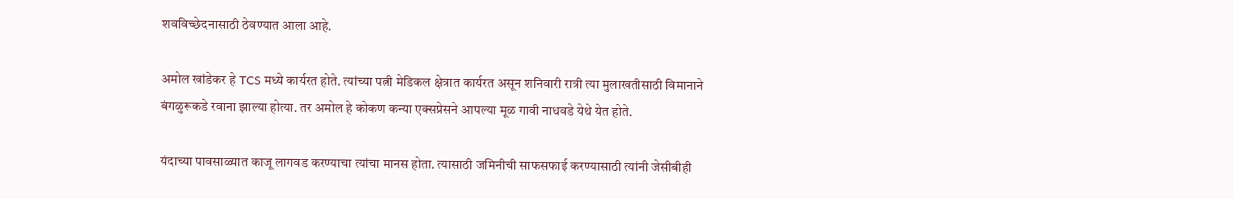शवविच्छेदनासाठी ठेवण्यात आला आहे.

अमोल खांडेकर हे TCS मध्ये कार्यरत होते. त्यांच्या पत्नी मेडिकल क्षेत्रात कार्यरत असून शनिवारी रात्री त्या मुलाखतीसाठी विमानाने बंगळुरूकडे रवाना झाल्या होत्या. तर अमोल हे कोकण कन्या एक्सप्रेसने आपल्या मूळ गावी नाधवडे येथे येत होते.

यंदाच्या पावसाळ्यात काजू लागवड करण्याचा त्यांचा मानस होता. त्यासाठी जमिनीची साफसफाई करण्यासाठी त्यांनी जेसीबीही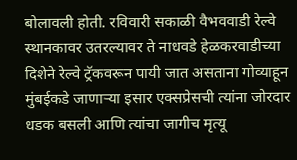बोलावली होती. रविवारी सकाळी वैभववाडी रेल्वे स्थानकावर उतरल्यावर ते नाधवडे हेळकरवाडीच्या दिशेने रेल्वे ट्रॅकवरून पायी जात असताना गोव्याहून मुंबईकडे जाणाऱ्या इसार एक्सप्रेसची त्यांना जोरदार धडक बसली आणि त्यांचा जागीच मृत्यू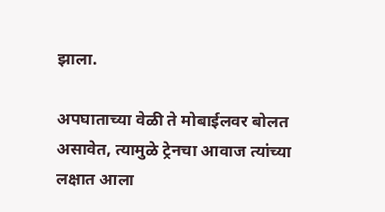झाला.

अपघाताच्या वेळी ते मोबाईलवर बोलत असावेत, त्यामुळे ट्रेनचा आवाज त्यांच्या लक्षात आला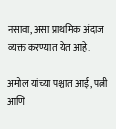नसावा, असा प्राथमिक अंदाज व्यक्त करण्यात येत आहे.

अमोल यांच्या पश्चात आई, पत्नी आणि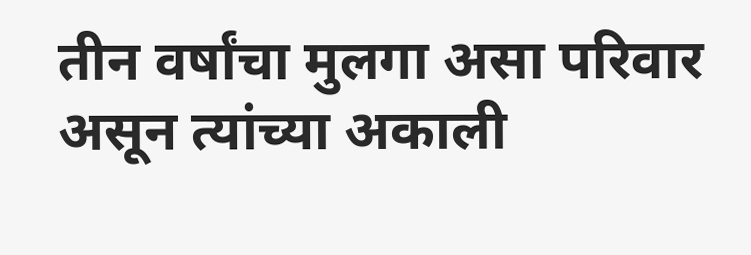तीन वर्षांचा मुलगा असा परिवार असून त्यांच्या अकाली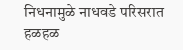निधनामुळे नाधवडे परिसरात हळहळ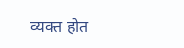व्यक्त होत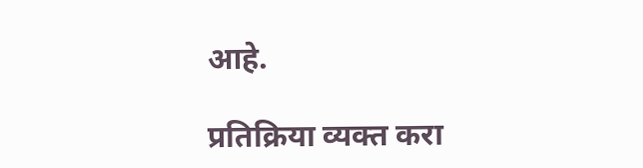आहे.

प्रतिक्रिया व्यक्त करा